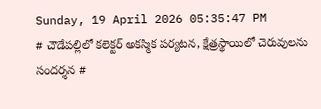Sunday, 19 April 2026 05:35:47 PM
# చౌడేపల్లిలో కలెక్టర్ అకస్మిక పర్యటన, క్షేత్రస్థాయిలో చెరువులను సందర్శన #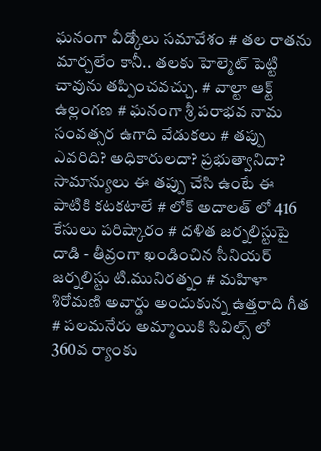ఘనంగా వీడ్కోలు సమావేశం # తల రాతను మార్చలేం కానీ.. తలకు హెల్మెట్ పెట్టి చావును తప్పించవచ్చు. # వాల్టా ఆక్ట్ ఉల్లంగణ # ఘనంగా శ్రీ పరాభవ నామ సంవత్సర ఉగాది వేడుకలు # తప్పు ఎవరిది? అధికారులదా? ప్రభుత్వానిదా? సామాన్యులు ఈ తప్పు చేసి ఉంటే ఈ పాటికి కటకటాలే # లోక్ అదాలత్ లో 416 కేసులు పరిష్కారం # దళిత జర్నలిస్టుపై దాడి - తీవ్రంగా ఖండించిన సీనియర్ జర్నలిస్టు టి.మునిరత్నం # మహిళా శిరోమణి అవార్డు అందుకున్న ఉత్తరాది గీత # పలమనేరు అమ్మాయికి సివిల్స్ లో 360వ ర్యాంకు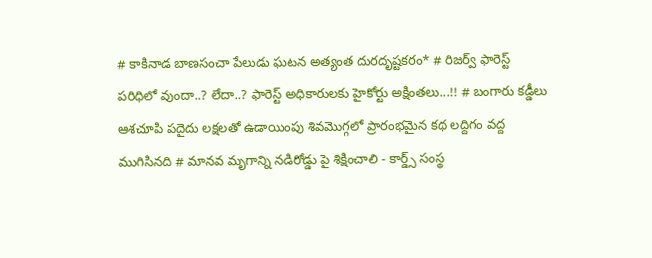# కాకినాడ బాణసంచా పేలుడు ఘటన అత్యంత దురదృష్టకరం* # రిజర్వ్ ఫారెస్ట్ పరిధిలో వుందా..? లేదా..? ఫారెస్ట్ అధికారులకు హైకోర్టు అక్షింతలు...!! # బంగారు కడ్డీలు ఆశచూపి పదైదు లక్షలతో ఉడాయింపు శివమొగ్గలో ప్రారంభమైన కథ లద్దిగం వద్ద ముగిసినది # మానవ మృగాన్ని నడిరోడ్డు పై శిక్షించాలి - కార్డ్స్ సంస్థ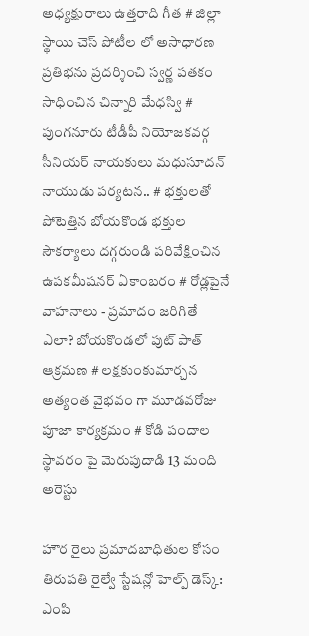అధ్యక్షురాలు ఉత్తరాది గీత # జిల్లా స్థాయి చెస్ పోటీల లో అసాధారణ ప్రతిభను ప్రదర్శించి స్వర్ణ పతకం సాధించిన చిన్నారి మేధస్వి # పుంగనూరు టీడీపీ నియోజకవర్గ సీనియర్ నాయకులు మధుసూదన్ నాయుడు పర్యటన.. # భక్తులతో పోటెత్తిన బోయకొండ భక్తుల సౌకర్యాలు దగ్గరుండి పరివేక్షించిన ఉపకమీషనర్ ఏకాంబరం # రోడ్లపైనే వాహనాలు - ప్రమాదం జరిగితే ఎలా? బోయకొండలో పుట్ పాత్ ఆక్రమణ # లక్షకుంకుమార్చన అత్యంత వైభవం గా మూడవరోజు పూజా కార్యక్రమం # కోడి పందాల స్థావరం పై మెరుపుదాడి 13 మంది అరెస్టు

హౌర రైలు ప్రమాదబాధితుల కోసం తిరుపతి రైల్వే స్టేషన్లో హెల్ప్ డెస్క్: ఎంపి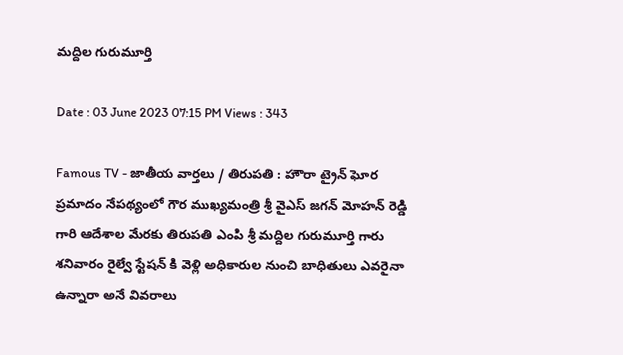మద్దిల గురుమూర్తి

Date : 03 June 2023 07:15 PM Views : 343

Famous TV - జాతీయ వార్తలు / తిరుపతి : హౌరా ట్రైన్ ఘోర ప్రమాదం నేపథ్యంలో గౌర ముఖ్యమంత్రి శ్రీ వైఎస్ జగన్ మోహన్ రెడ్డి గారి ఆదేశాల మేరకు తిరుపతి ఎంపి శ్రీ మద్దిల గురుమూర్తి గారు శనివారం రైల్వే స్టేషన్ కి వెళ్లి అధికారుల నుంచి బాధితులు ఎవరైనా ఉన్నారా అనే వివరాలు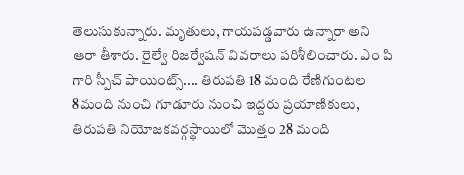తెలుసుకున్నారు. మృతులు, గాయపడ్డవారు ఉన్నారా అని ఆరా తీశారు. రైల్వే రిజర్వేషన్ వివరాలు పరిశీలించారు. ఎం పి గారి స్పీచ్ పాయింట్స్.... తిరుపతి 18 మంది రేణిగుంటల 8మంది నుంచి గూడూరు నుంచి ఇద్దరు ప్రయాణికులు, తిరుపతి నియోజకవర్గస్థాయిలో మొత్తం 28 మంది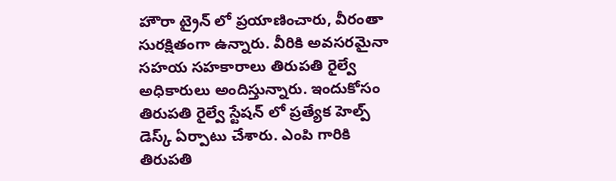హౌరా ట్రైన్ లో ప్రయాణించారు, వీరంతా సురక్షితంగా ఉన్నారు. వీరికి అవసరమైనా సహయ సహకారాలు తిరుపతి రైల్వే అధికారులు అందిస్తున్నారు. ఇందుకోసం తిరుపతి రైల్వే స్టేషన్ లో ప్రత్యేక హెల్ప్ డెస్క్ ఏర్పాటు చేశారు. ఎంపి గారికి తిరుపతి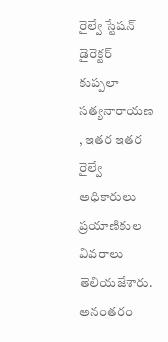రైల్వే స్టేషన్ డైరెక్టర్ కుప్పలా సత్యనారాయణ , ఇతర ఇతర రైల్వే అధికారులు ప్రయాణికుల వివరాలు తెలియజేశారు. అనంతరం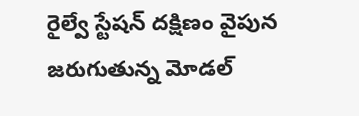రైల్వే స్టేషన్ దక్షిణం వైపున జరుగుతున్న మోడల్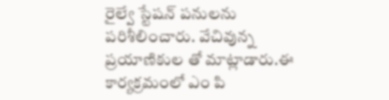రైల్వే స్టేషన్ పనులను పరిశీలించారు. వేచివున్న ప్రయాణికుల తో మాట్లాడారు.ఈ కార్యక్రమంలో ఎం పి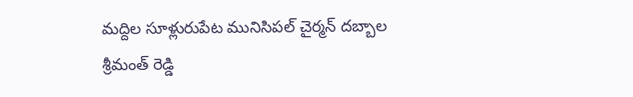మద్దిల సూళ్లురుపేట మునిసిపల్ చైర్మన్ దబ్బాల శ్రీమంత్ రెడ్డి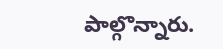పాల్గొన్నారు.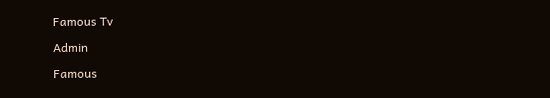Famous Tv

Admin

Famous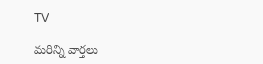TV

మరిన్ని వార్తలు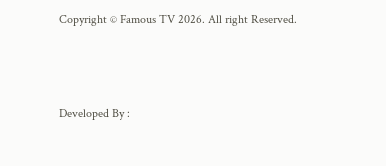Copyright © Famous TV 2026. All right Reserved.



Developed By :